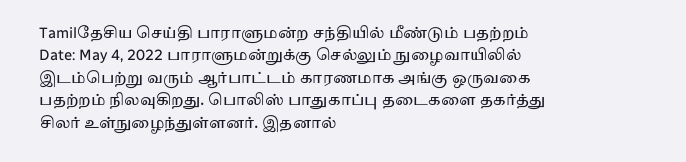Tamilதேசிய செய்தி பாராளுமன்ற சந்தியில் மீண்டும் பதற்றம் Date: May 4, 2022 பாராளுமன்றுக்கு செல்லும் நுழைவாயிலில் இடம்பெற்று வரும் ஆர்பாட்டம் காரணமாக அங்கு ஒருவகை பதற்றம் நிலவுகிறது. பொலிஸ் பாதுகாப்பு தடைகளை தகர்த்து சிலர் உள்நுழைந்துள்ளனர். இதனால்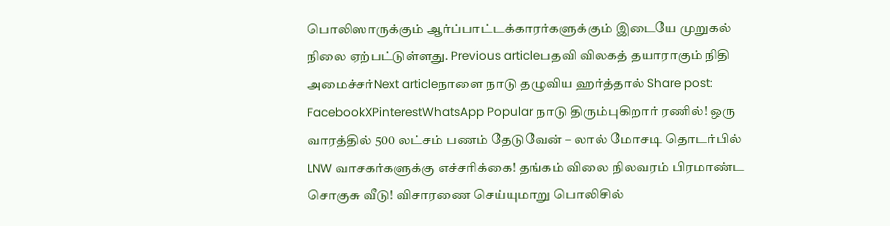பொலிஸாருக்கும் ஆர்ப்பாட்டக்காரர்களுக்கும் இடையே முறுகல் நிலை ஏற்பட்டுள்ளது. Previous articleபதவி விலகத் தயாராகும் நிதி அமைச்சர்Next articleநாளை நாடு தழுவிய ஹர்த்தால் Share post: FacebookXPinterestWhatsApp Popular நாடு திரும்புகிறார் ரணில்! ஒரு வாரத்தில் 500 லட்சம் பணம் தேடுவேன் – லால் மோசடி தொடர்பில் LNW வாசகர்களுக்கு எச்சரிக்கை! தங்கம் விலை நிலவரம் பிரமாண்ட சொகுசு வீடு! விசாரணை செய்யுமாறு பொலிசில்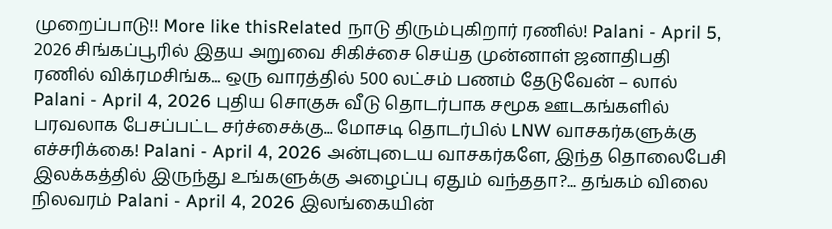முறைப்பாடு!! More like thisRelated நாடு திரும்புகிறார் ரணில்! Palani - April 5, 2026 சிங்கப்பூரில் இதய அறுவை சிகிச்சை செய்த முன்னாள் ஜனாதிபதி ரணில் விக்ரமசிங்க... ஒரு வாரத்தில் 500 லட்சம் பணம் தேடுவேன் – லால் Palani - April 4, 2026 புதிய சொகுசு வீடு தொடர்பாக சமூக ஊடகங்களில் பரவலாக பேசப்பட்ட சர்ச்சைக்கு... மோசடி தொடர்பில் LNW வாசகர்களுக்கு எச்சரிக்கை! Palani - April 4, 2026 அன்புடைய வாசகர்களே, இந்த தொலைபேசி இலக்கத்தில் இருந்து உங்களுக்கு அழைப்பு ஏதும் வந்ததா?... தங்கம் விலை நிலவரம் Palani - April 4, 2026 இலங்கையின்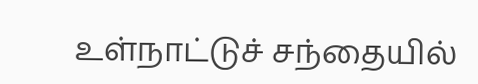உள்நாட்டுச் சந்தையில்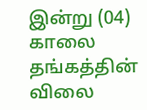இன்று (04) காலை தங்கத்தின் விலை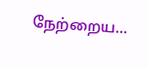நேற்றைய...